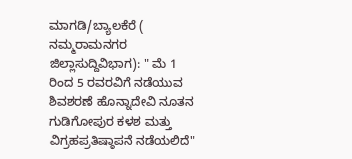ಮಾಗಡಿ/ಬ್ಯಾಲಕೆರೆ ( ನಮ್ಮರಾಮನಗರ ಜಿಲ್ಲಾಸುದ್ದಿವಿಭಾಗ): " ಮೆ 1 ರಿಂದ 5 ರವರವಿಗೆ ನಡೆಯುವ ಶಿವಶರಣೆ ಹೊನ್ನಾದೇವಿ ನೂತನ ಗುಡಿಗೋಪುರ ಕಳಶ ಮತ್ತು ವಿಗ್ರಹಪ್ರತಿಷ್ಠಾಪನೆ ನಡೆಯಲಿದೆ"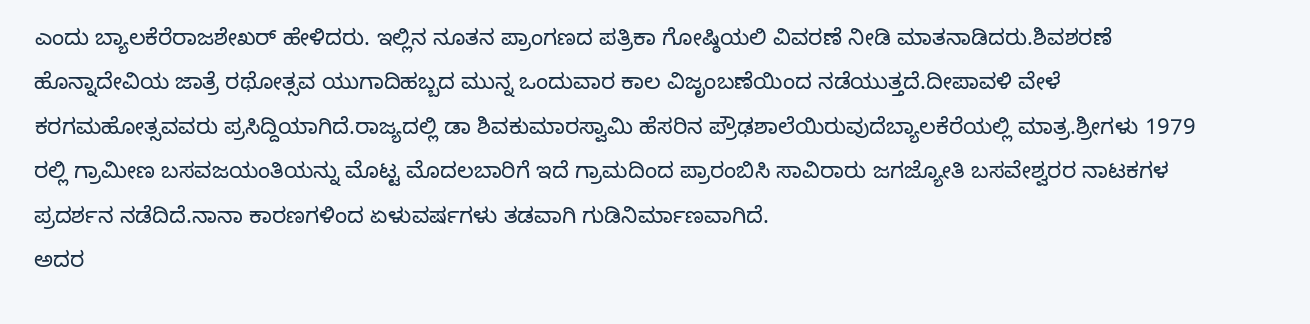ಎಂದು ಬ್ಯಾಲಕೆರೆರಾಜಶೇಖರ್ ಹೇಳಿದರು. ಇಲ್ಲಿನ ನೂತನ ಪ್ರಾಂಗಣದ ಪತ್ರಿಕಾ ಗೋಷ್ಠಿಯಲಿ ವಿವರಣೆ ನೀಡಿ ಮಾತನಾಡಿದರು.ಶಿವಶರಣೆ ಹೊನ್ನಾದೇವಿಯ ಜಾತ್ರೆ ರಥೋತ್ಸವ ಯುಗಾದಿಹಬ್ಬದ ಮುನ್ನ ಒಂದುವಾರ ಕಾಲ ವಿಜೃಂಬಣೆಯಿಂದ ನಡೆಯುತ್ತದೆ.ದೀಪಾವಳಿ ವೇಳೆ ಕರಗಮಹೋತ್ಸವವರು ಪ್ರಸಿದ್ದಿಯಾಗಿದೆ.ರಾಜ್ಯದಲ್ಲಿ ಡಾ ಶಿವಕುಮಾರಸ್ವಾಮಿ ಹೆಸರಿನ ಪ್ರೌಢಶಾಲೆಯಿರುವುದೆಬ್ಯಾಲಕೆರೆಯಲ್ಲಿ ಮಾತ್ರ.ಶ್ರೀಗಳು 1979 ರಲ್ಲಿ ಗ್ರಾಮೀಣ ಬಸವಜಯಂತಿಯನ್ನು ಮೊಟ್ಟ ಮೊದಲಬಾರಿಗೆ ಇದೆ ಗ್ರಾಮದಿಂದ ಪ್ರಾರಂಬಿಸಿ ಸಾವಿರಾರು ಜಗಜ್ಯೋತಿ ಬಸವೇಶ್ವರರ ನಾಟಕಗಳ ಪ್ರದರ್ಶನ ನಡೆದಿದೆ.ನಾನಾ ಕಾರಣಗಳಿಂದ ಏಳುವರ್ಷಗಳು ತಡವಾಗಿ ಗುಡಿನಿರ್ಮಾಣವಾಗಿದೆ.
ಅದರ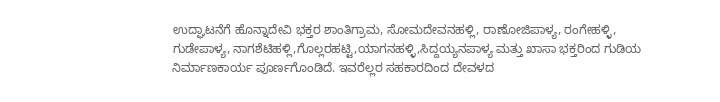ಉದ್ಘಾಟನೆಗೆ ಹೊನ್ನಾದೇವಿ ಭಕ್ತರ ಶಾಂತಿಗ್ರಾಮ, ಸೋಮದೇವನಹಳ್ಲಿ, ರಾಣೋಜಿಪಾಳ್ಯ, ರಂಗೇಹಳ್ಳಿ, ಗುಡೇಪಾಳ್ಯ, ನಾಗಶೆಟಿಹಳ್ಲಿ,ಗೊಲ್ಲರಹಟ್ಟಿ,ಯಾಗನಹಳ್ಳಿ,ಸಿದ್ದಯ್ಯನಪಾಳ್ಯ ಮತ್ತು ಖಾಸಾ ಭಕ್ತರಿಂದ ಗುಡಿಯ ನಿರ್ಮಾಣಕಾರ್ಯ ಪೂರ್ಣಗೊಂಡಿದೆ. ಇವರೆಲ್ಲರ ಸಹಕಾರದಿಂದ ದೇವಳದ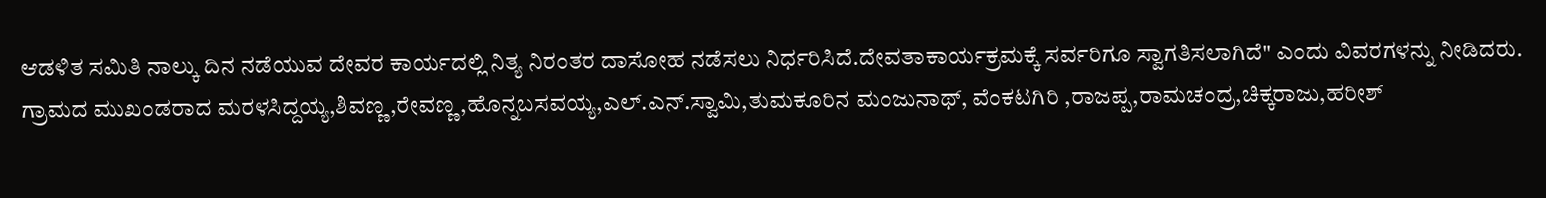ಆಡಳಿತ ಸಮಿತಿ ನಾಲ್ಕು ದಿನ ನಡೆಯುವ ದೇವರ ಕಾರ್ಯದಲ್ಲಿ ನಿತ್ಯ ನಿರಂತರ ದಾಸೋಹ ನಡೆಸಲು ನಿರ್ಧರಿಸಿದೆ.ದೇವತಾಕಾರ್ಯಕ್ರಮಕ್ಕೆ ಸರ್ವರಿಗೂ ಸ್ವಾಗತಿಸಲಾಗಿದೆ" ಎಂದು ವಿವರಗಳನ್ನು ನೀಡಿದರು. ಗ್ರಾಮದ ಮುಖಂಡರಾದ ಮರಳಸಿದ್ದಯ್ಯ,ಶಿವಣ್ಣ,ರೇವಣ್ಣ,ಹೊನ್ನಬಸವಯ್ಯ,ಎಲ್.ಎನ್.ಸ್ವಾಮಿ,ತುಮಕೂರಿನ ಮಂಜುನಾಥ್, ವೆಂಕಟಗಿರಿ ,ರಾಜಪ್ಪ,ರಾಮಚಂದ್ರ,ಚಿಕ್ಕರಾಜು,ಹರೀಶ್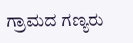ಗ್ರಾಮದ ಗಣ್ಯರು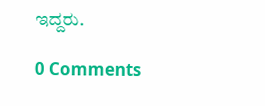ಇದ್ದರು.

0 Comments